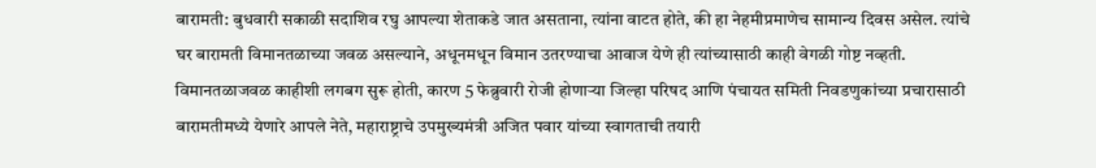बारामती: बुधवारी सकाळी सदाशिव रघु आपल्या शेताकडे जात असताना, त्यांना वाटत होते, की हा नेहमीप्रमाणेच सामान्य दिवस असेल. त्यांचे घर बारामती विमानतळाच्या जवळ असल्याने, अधूनमधून विमान उतरण्याचा आवाज येणे ही त्यांच्यासाठी काही वेगळी गोष्ट नव्हती. विमानतळाजवळ काहीशी लगबग सुरू होती, कारण 5 फेब्रुवारी रोजी होणाऱ्या जिल्हा परिषद आणि पंचायत समिती निवडणुकांच्या प्रचारासाठी बारामतीमध्ये येणारे आपले नेते, महाराष्ट्राचे उपमुख्यमंत्री अजित पवार यांच्या स्वागताची तयारी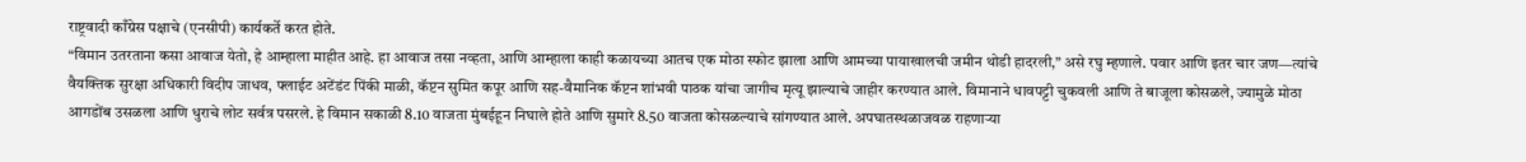राष्ट्रवादी काँग्रेस पक्षाचे (एनसीपी) कार्यकर्ते करत होते.
“विमान उतरताना कसा आवाज येतो, हे आम्हाला माहीत आहे. हा आवाज तसा नव्हता, आणि आम्हाला काही कळायच्या आतच एक मोठा स्फोट झाला आणि आमच्या पायाखालची जमीन थोडी हादरली,” असे रघु म्हणाले. पवार आणि इतर चार जण—त्यांचे वैयक्तिक सुरक्षा अधिकारी विदीप जाधव, फ्लाईट अटेंडंट पिंकी माळी, कॅप्टन सुमित कपूर आणि सह-वैमानिक कॅप्टन शांभवी पाठक यांचा जागीच मृत्यू झाल्याचे जाहीर करण्यात आले. विमानाने धावपट्टी चुकवली आणि ते बाजूला कोसळले, ज्यामुळे मोठा आगडोंब उसळला आणि धुराचे लोट सर्वत्र पसरले. हे विमान सकाळी 8.10 वाजता मुंबईहून निघाले होते आणि सुमारे 8.50 वाजता कोसळल्याचे सांगण्यात आले. अपघातस्थळाजवळ राहणाऱ्या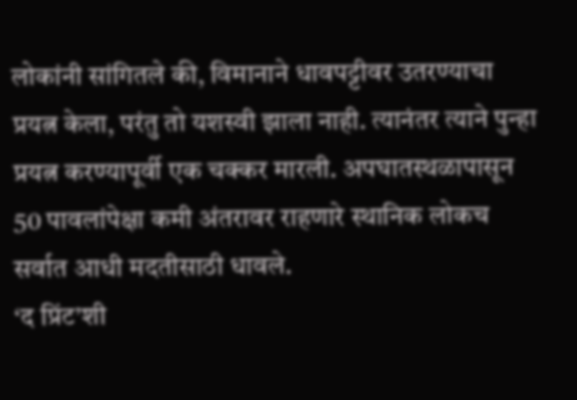लोकांनी सांगितले की, विमानाने धावपट्टीवर उतरण्याचा प्रयत्न केला, परंतु तो यशस्वी झाला नाही. त्यानंतर त्याने पुन्हा प्रयत्न करण्यापूर्वी एक चक्कर मारली. अपघातस्थळापासून 50 पावलांपेक्षा कमी अंतरावर राहणारे स्थानिक लोकच सर्वात आधी मदतीसाठी धावले.
‘द प्रिंट’शी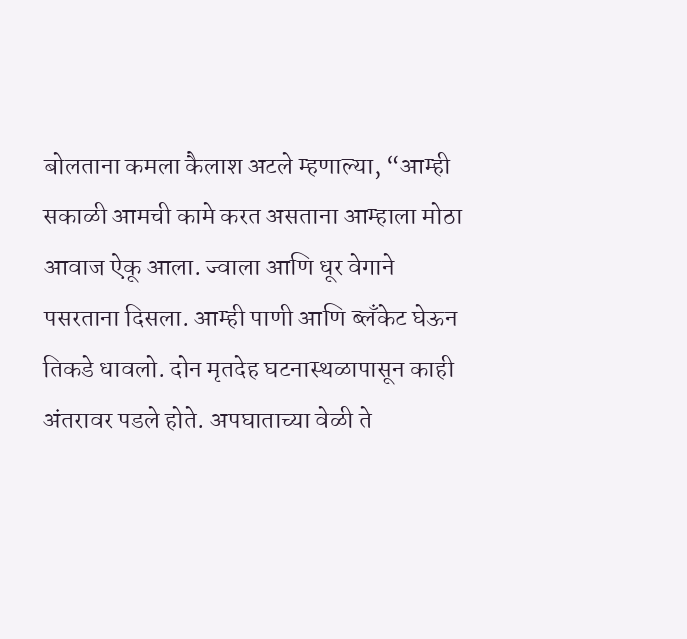बोलताना कमला कैलाश अटले म्हणाल्या, “आम्ही सकाळी आमची कामे करत असताना आम्हाला मोठा आवाज ऐकू आला. ज्वाला आणि धूर वेगाने पसरताना दिसला. आम्ही पाणी आणि ब्लँकेट घेऊन तिकडे धावलो. दोन मृतदेह घटनास्थळापासून काही अंतरावर पडले होते. अपघाताच्या वेळी ते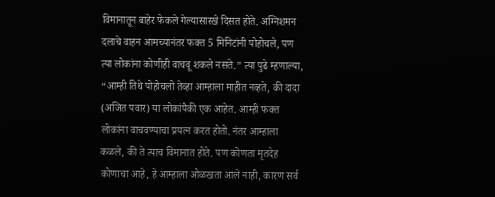विमानातून बाहेर फेकले गेल्यासारखे दिसत होते. अग्निशमन दलाचे वाहन आमच्यानंतर फक्त 5 मिनिटांनी पोहोचले, पण त्या लोकांना कोणीही वाचवू शकले नसते.” त्या पुढे म्हणाल्या, “आम्ही तिथे पोहोचलो तेव्हा आम्हाला माहीत नव्हते, की दादा (अजित पवार) या लोकांपैकी एक आहेत. आम्ही फक्त लोकांना वाचवण्याचा प्रयत्न करत होतो. नंतर आम्हाला कळले, की ते त्याच विमानात होते. पण कोणता मृतदेह कोणाचा आहे, हे आम्हाला ओळखता आले नाही, कारण सर्व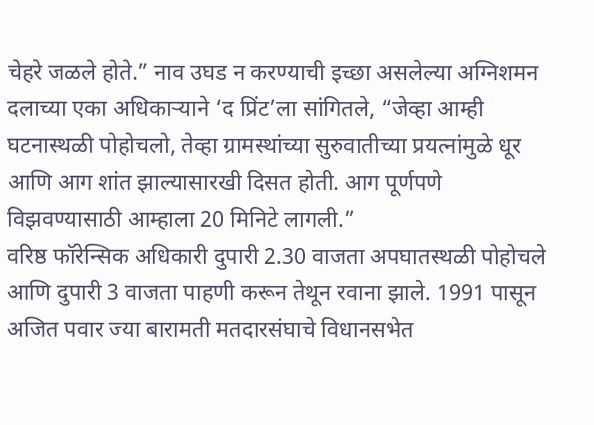चेहरे जळले होते.” नाव उघड न करण्याची इच्छा असलेल्या अग्निशमन दलाच्या एका अधिकाऱ्याने ‘द प्रिंट’ला सांगितले, “जेव्हा आम्ही घटनास्थळी पोहोचलो, तेव्हा ग्रामस्थांच्या सुरुवातीच्या प्रयत्नांमुळे धूर आणि आग शांत झाल्यासारखी दिसत होती. आग पूर्णपणे विझवण्यासाठी आम्हाला 20 मिनिटे लागली.”
वरिष्ठ फॉरेन्सिक अधिकारी दुपारी 2.30 वाजता अपघातस्थळी पोहोचले आणि दुपारी 3 वाजता पाहणी करून तेथून रवाना झाले. 1991 पासून अजित पवार ज्या बारामती मतदारसंघाचे विधानसभेत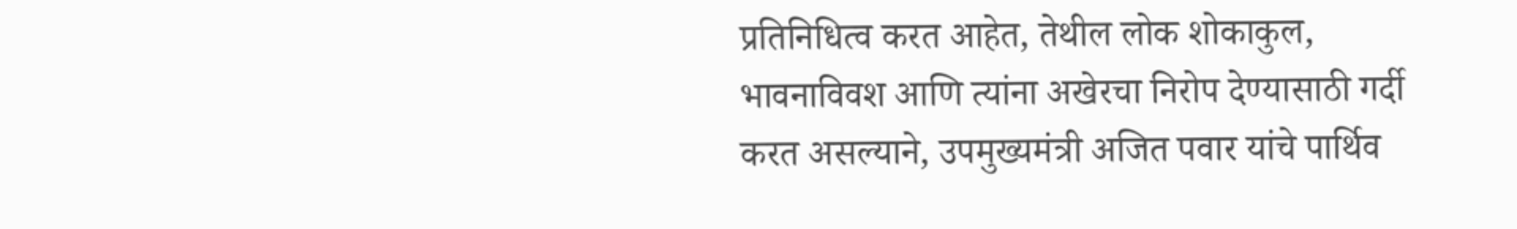प्रतिनिधित्व करत आहेत, तेथील लोक शोकाकुल, भावनाविवश आणि त्यांना अखेरचा निरोप देण्यासाठी गर्दी करत असल्याने, उपमुख्यमंत्री अजित पवार यांचे पार्थिव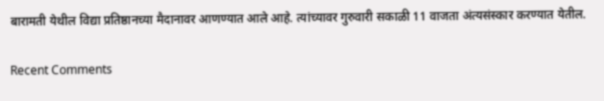बारामती येथील विद्या प्रतिष्ठानच्या मैदानावर आणण्यात आले आहे. त्यांच्यावर गुरुवारी सकाळी 11 वाजता अंत्यसंस्कार करण्यात येतील.

Recent Comments